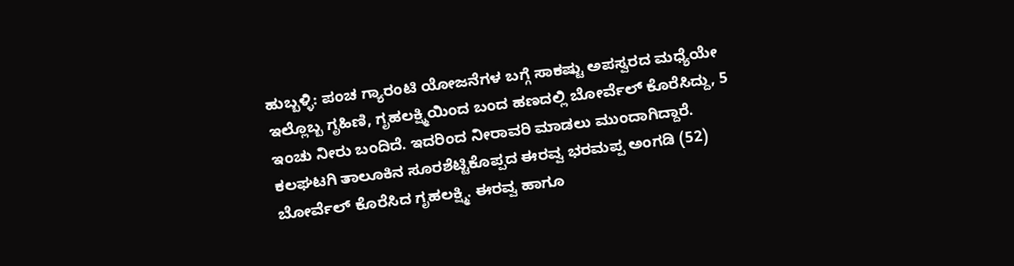ಹುಬ್ಬಳ್ಳಿ: ಪಂಚ ಗ್ಯಾರಂಟಿ ಯೋಜನೆಗಳ ಬಗ್ಗೆ ಸಾಕಷ್ಟು ಅಪಸ್ವರದ ಮಧ್ಯೆಯೇ ಇಲ್ಲೊಬ್ಬ ಗೃಹಿಣಿ, ಗೃಹಲಕ್ಷ್ಮಿಯಿಂದ ಬಂದ ಹಣದಲ್ಲಿ ಬೋರ್ವೆಲ್ ಕೊರೆಸಿದ್ದು, 5 ಇಂಚು ನೀರು ಬಂದಿದೆ. ಇದರಿಂದ ನೀರಾವರಿ ಮಾಡಲು ಮುಂದಾಗಿದ್ದಾರೆ.
ಕಲಘಟಗಿ ತಾಲೂಕಿನ ಸೂರಶೆಟ್ಟಿಕೊಪ್ಪದ ಈರವ್ವ ಭರಮಪ್ಪ ಅಂಗಡಿ (52) ಬೋರ್ವೆಲ್ ಕೊರೆಸಿದ ಗೃಹಲಕ್ಷ್ಮಿ. ಈರವ್ವ ಹಾಗೂ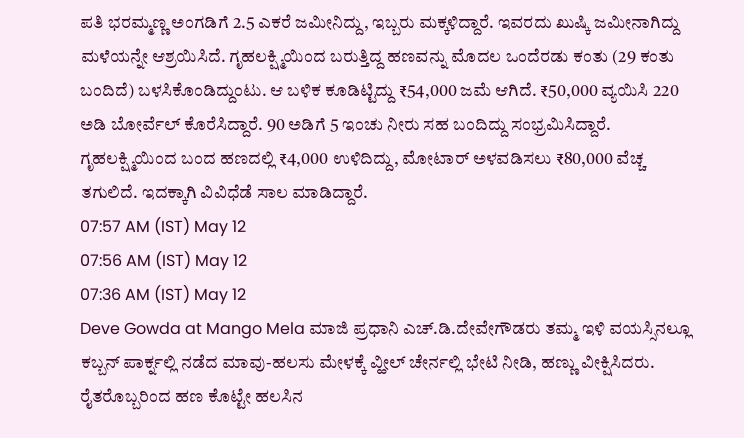ಪತಿ ಭರಮ್ಮಣ್ಣ ಅಂಗಡಿಗೆ 2.5 ಎಕರೆ ಜಮೀನಿದ್ದು, ಇಬ್ಬರು ಮಕ್ಕಳಿದ್ದಾರೆ. ಇವರದು ಖುಷ್ಕಿ ಜಮೀನಾಗಿದ್ದು ಮಳೆಯನ್ನೇ ಆಶ್ರಯಿಸಿದೆ. ಗೃಹಲಕ್ಷ್ಮಿಯಿಂದ ಬರುತ್ತಿದ್ದ ಹಣವನ್ನು ಮೊದಲ ಒಂದೆರಡು ಕಂತು (29 ಕಂತು ಬಂದಿದೆ) ಬಳಸಿಕೊಂಡಿದ್ದುಂಟು. ಆ ಬಳಿಕ ಕೂಡಿಟ್ಟಿದ್ದು ₹54,000 ಜಮೆ ಆಗಿದೆ. ₹50,000 ವ್ಯಯಿಸಿ 220 ಅಡಿ ಬೋರ್ವೆಲ್ ಕೊರೆಸಿದ್ದಾರೆ. 90 ಅಡಿಗೆ 5 ಇಂಚು ನೀರು ಸಹ ಬಂದಿದ್ದು ಸಂಭ್ರಮಿಸಿದ್ದಾರೆ. ಗೃಹಲಕ್ಷ್ಮಿಯಿಂದ ಬಂದ ಹಣದಲ್ಲಿ ₹4,000 ಉಳಿದಿದ್ದು, ಮೋಟಾರ್ ಅಳವಡಿಸಲು ₹80,000 ವೆಚ್ಚ ತಗುಲಿದೆ. ಇದಕ್ಕಾಗಿ ವಿವಿಧೆಡೆ ಸಾಲ ಮಾಡಿದ್ದಾರೆ.
07:57 AM (IST) May 12
07:56 AM (IST) May 12
07:36 AM (IST) May 12
Deve Gowda at Mango Mela ಮಾಜಿ ಪ್ರಧಾನಿ ಎಚ್.ಡಿ.ದೇವೇಗೌಡರು ತಮ್ಮ ಇಳಿ ವಯಸ್ಸಿನಲ್ಲೂ ಕಬ್ಬನ್ ಪಾರ್ಕ್ನಲ್ಲಿ ನಡೆದ ಮಾವು-ಹಲಸು ಮೇಳಕ್ಕೆ ವ್ಹೀಲ್ ಚೇರ್ನಲ್ಲಿ ಭೇಟಿ ನೀಡಿ, ಹಣ್ಣು ವೀಕ್ಷಿಸಿದರು. ರೈತರೊಬ್ಬರಿಂದ ಹಣ ಕೊಟ್ಟೇ ಹಲಸಿನ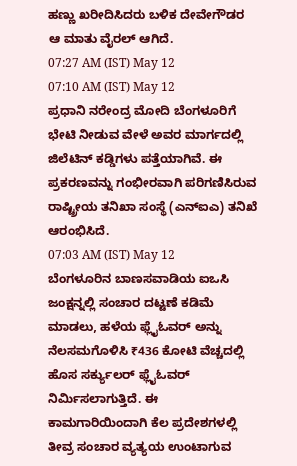ಹಣ್ಣು ಖರೀದಿಸಿದರು ಬಳಿಕ ದೇವೇಗೌಡರ ಆ ಮಾತು ವೈರಲ್ ಆಗಿದೆ.
07:27 AM (IST) May 12
07:10 AM (IST) May 12
ಪ್ರಧಾನಿ ನರೇಂದ್ರ ಮೋದಿ ಬೆಂಗಳೂರಿಗೆ ಭೇಟಿ ನೀಡುವ ವೇಳೆ ಅವರ ಮಾರ್ಗದಲ್ಲಿ ಜಿಲೆಟಿನ್ ಕಡ್ಡಿಗಳು ಪತ್ತೆಯಾಗಿವೆ. ಈ ಪ್ರಕರಣವನ್ನು ಗಂಭೀರವಾಗಿ ಪರಿಗಣಿಸಿರುವ ರಾಷ್ಟ್ರೀಯ ತನಿಖಾ ಸಂಸ್ಥೆ (ಎನ್ಐಎ) ತನಿಖೆ ಆರಂಭಿಸಿದೆ.
07:03 AM (IST) May 12
ಬೆಂಗಳೂರಿನ ಬಾಣಸವಾಡಿಯ ಐಒಸಿ ಜಂಕ್ಷನ್ನಲ್ಲಿ ಸಂಚಾರ ದಟ್ಟಣೆ ಕಡಿಮೆ ಮಾಡಲು, ಹಳೆಯ ಫ್ಲೈಓವರ್ ಅನ್ನು ನೆಲಸಮಗೊಳಿಸಿ ₹436 ಕೋಟಿ ವೆಚ್ಚದಲ್ಲಿ ಹೊಸ ಸರ್ಕ್ಯುಲರ್ ಫ್ಲೈಓವರ್ ನಿರ್ಮಿಸಲಾಗುತ್ತಿದೆ. ಈ ಕಾಮಗಾರಿಯಿಂದಾಗಿ ಕೆಲ ಪ್ರದೇಶಗಳಲ್ಲಿ ತೀವ್ರ ಸಂಚಾರ ವ್ಯತ್ಯಯ ಉಂಟಾಗುವ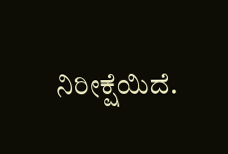ನಿರೀಕ್ಷೆಯಿದೆ.